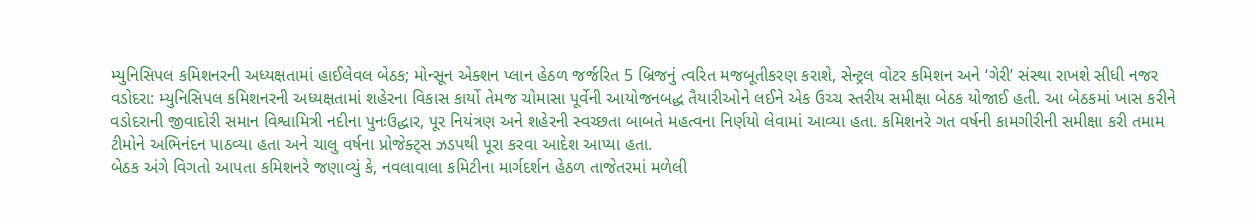મ્યુનિસિપલ કમિશનરની અધ્યક્ષતામાં હાઈલેવલ બેઠક; મોન્સૂન એક્શન પ્લાન હેઠળ જર્જરિત 5 બ્રિજનું ત્વરિત મજબૂતીકરણ કરાશે, સેન્ટ્રલ વોટર કમિશન અને ‘ગેરી’ સંસ્થા રાખશે સીધી નજર
વડોદરા: મ્યુનિસિપલ કમિશનરની અધ્યક્ષતામાં શહેરના વિકાસ કાર્યો તેમજ ચોમાસા પૂર્વેની આયોજનબદ્ધ તૈયારીઓને લઈને એક ઉચ્ચ સ્તરીય સમીક્ષા બેઠક યોજાઈ હતી. આ બેઠકમાં ખાસ કરીને વડોદરાની જીવાદોરી સમાન વિશ્વામિત્રી નદીના પુનઃઉદ્ધાર, પૂર નિયંત્રણ અને શહેરની સ્વચ્છતા બાબતે મહત્વના નિર્ણયો લેવામાં આવ્યા હતા. કમિશનરે ગત વર્ષની કામગીરીની સમીક્ષા કરી તમામ ટીમોને અભિનંદન પાઠવ્યા હતા અને ચાલુ વર્ષના પ્રોજેક્ટ્સ ઝડપથી પૂરા કરવા આદેશ આપ્યા હતા.
બેઠક અંગે વિગતો આપતા કમિશનરે જણાવ્યું કે, નવલાવાલા કમિટીના માર્ગદર્શન હેઠળ તાજેતરમાં મળેલી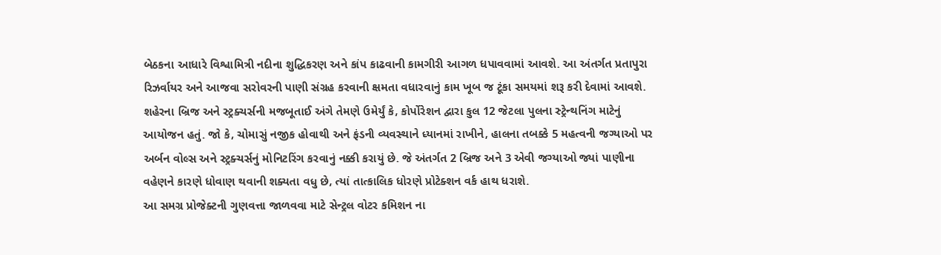બેઠકના આધારે વિશ્વામિત્રી નદીના શુદ્ધિકરણ અને કાંપ કાઢવાની કામગીરી આગળ ધપાવવામાં આવશે. આ અંતર્ગત પ્રતાપુરા રિઝર્વાયર અને આજવા સરોવરની પાણી સંગ્રહ કરવાની ક્ષમતા વધારવાનું કામ ખૂબ જ ટૂંકા સમયમાં શરૂ કરી દેવામાં આવશે.
શહેરના બ્રિજ અને સ્ટ્રક્ચર્સની મજબૂતાઈ અંગે તેમણે ઉમેર્યું કે, કોર્પોરેશન દ્વારા કુલ 12 જેટલા પુલના સ્ટ્રેન્થનિંગ માટેનું આયોજન હતું. જો કે, ચોમાસું નજીક હોવાથી અને ફંડની વ્યવસ્થાને ધ્યાનમાં રાખીને, હાલના તબક્કે 5 મહત્વની જગ્યાઓ પર અર્બન વોલ્સ અને સ્ટ્રક્ચર્સનું મોનિટરિંગ કરવાનું નક્કી કરાયું છે. જે અંતર્ગત 2 બ્રિજ અને 3 એવી જગ્યાઓ જ્યાં પાણીના વહેણને કારણે ધોવાણ થવાની શક્યતા વધુ છે, ત્યાં તાત્કાલિક ધોરણે પ્રોટેક્શન વર્ક હાથ ધરાશે.
આ સમગ્ર પ્રોજેક્ટની ગુણવત્તા જાળવવા માટે સેન્ટ્રલ વોટર કમિશન ના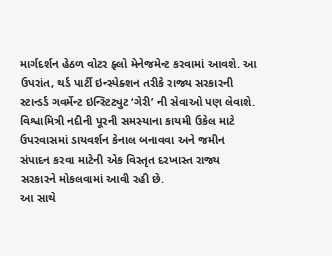માર્ગદર્શન હેઠળ વોટર ફ્લો મેનેજમેન્ટ કરવામાં આવશે. આ ઉપરાંત, થર્ડ પાર્ટી ઇન્સ્પેક્શન તરીકે રાજ્ય સરકારની સ્ટાન્ડર્ડ ગવર્મેન્ટ ઇન્સ્ટિટ્યુટ ‘ગેરી’ ની સેવાઓ પણ લેવાશે. વિશ્વામિત્રી નદીની પૂરની સમસ્યાના કાયમી ઉકેલ માટે ઉપરવાસમાં ડાયવર્શન કેનાલ બનાવવા અને જમીન સંપાદન કરવા માટેની એક વિસ્તૃત દરખાસ્ત રાજ્ય સરકારને મોકલવામાં આવી રહી છે.
આ સાથે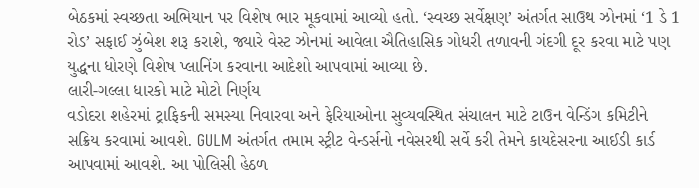બેઠકમાં સ્વચ્છતા અભિયાન પર વિશેષ ભાર મૂકવામાં આવ્યો હતો. ‘સ્વચ્છ સર્વેક્ષણ’ અંતર્ગત સાઉથ ઝોનમાં ‘1 ડે 1 રોડ’ સફાઈ ઝુંબેશ શરૂ કરાશે, જ્યારે વેસ્ટ ઝોનમાં આવેલા ઐતિહાસિક ગોધરી તળાવની ગંદગી દૂર કરવા માટે પણ યુદ્ધના ધોરણે વિશેષ પ્લાનિંગ કરવાના આદેશો આપવામાં આવ્યા છે.
લારી-ગલ્લા ધારકો માટે મોટો નિર્ણય
વડોદરા શહેરમાં ટ્રાફિકની સમસ્યા નિવારવા અને ફેરિયાઓના સુવ્યવસ્થિત સંચાલન માટે ટાઉન વેન્ડિંગ કમિટીને સક્રિય કરવામાં આવશે. GULM અંતર્ગત તમામ સ્ટ્રીટ વેન્ડર્સનો નવેસરથી સર્વે કરી તેમને કાયદેસરના આઈડી કાર્ડ આપવામાં આવશે. આ પોલિસી હેઠળ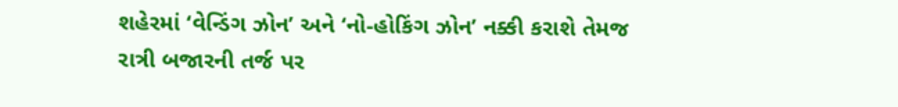શહેરમાં ‘વેન્ડિંગ ઝોન’ અને ‘નો-હોકિંગ ઝોન’ નક્કી કરાશે તેમજ રાત્રી બજારની તર્જ પર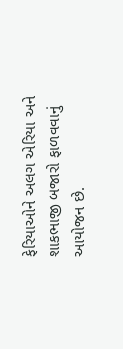ફેરિયાઓને અલગ એરિયા અને શાકભાજી બજારો ફાળવવાનું આયોજન છે.